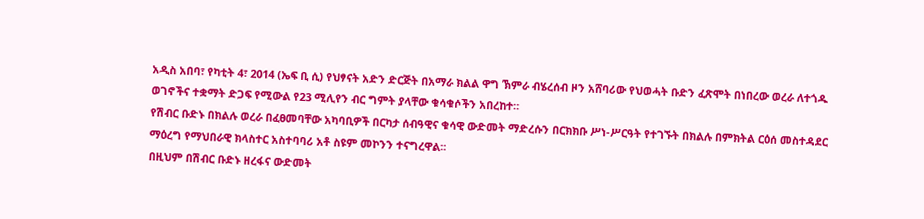አዲስ አበባ፣ የካቲት 4፣ 2014 (ኤፍ ቢ ሲ) የህፃናት አድን ድርጅት በአማራ ክልል ዋግ ኽምራ ብሄረሰብ ዞን አሸባሪው የህወሓት ቡድን ፈጽሞት በነበረው ወረራ ለተጎዱ ወገኖችና ተቋማት ድጋፍ የሚውል የ23 ሚሊየን ብር ግምት ያላቸው ቁሳቁሶችን አበረከተ።
የሽብር ቡድኑ በክልሉ ወረራ በፈፀመባቸው አካባቢዎች በርካታ ሰብዓዊና ቁሳዊ ውድመት ማድረሱን በርክክቡ ሥነ-ሥርዓት የተገኙት በክልሉ በምክትል ርዕሰ መስተዳደር ማዕረግ የማህበራዊ ክላስተር አስተባባሪ አቶ ስዩም መኮንን ተናግረዋል፡፡
በዚህም በሽብር ቡድኑ ዘረፋና ውድመት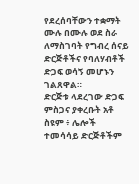የደረሰባቸውን ተቋማት ሙሉ በሙሉ ወደ ስራ ለማስገባት የግብረ ሰናይ ድርጅቶችና የባለሃብቶች ድጋፍ ወሳኝ መሆኑን ገልጸዋል።
ድርጅቱ ላደረገው ድጋፍ ምስጋና ያቀረቡት አቶ ስዩም ፥ ሌሎች ተመሳሳይ ድርጅቶችም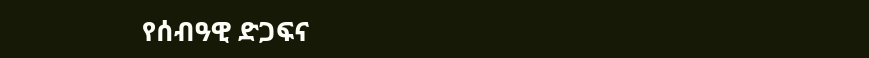የሰብዓዊ ድጋፍና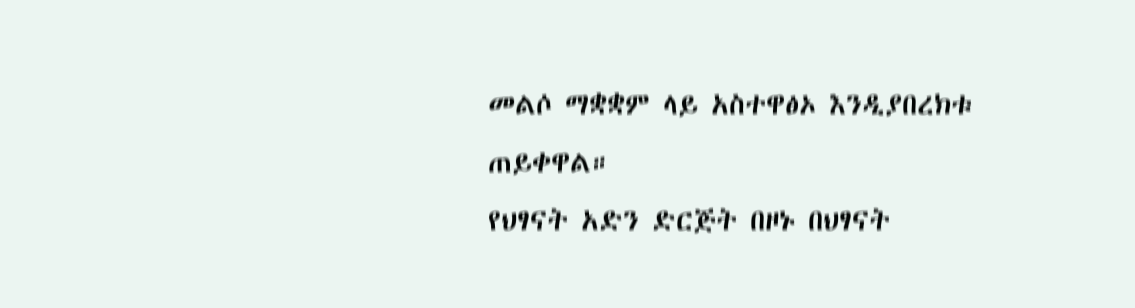መልሶ ማቋቋም ላይ አስተዋፅኦ እንዲያበረክቱ ጠይቀዋል።
የህፃናት አድን ድርጅት በዞኑ በህፃናት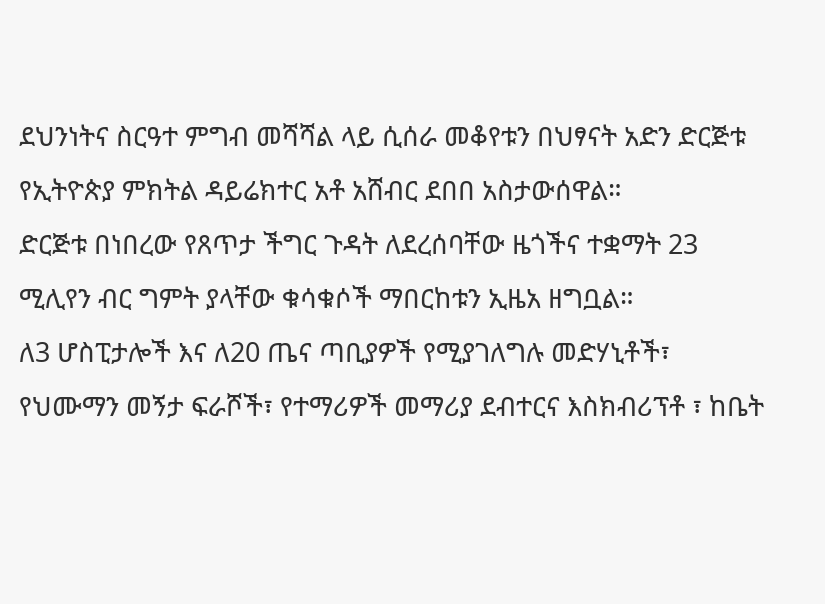ደህንነትና ስርዓተ ምግብ መሻሻል ላይ ሲሰራ መቆየቱን በህፃናት አድን ድርጅቱ የኢትዮጵያ ምክትል ዳይሬክተር አቶ አሸብር ደበበ አስታውሰዋል።
ድርጅቱ በነበረው የጸጥታ ችግር ጉዳት ለደረሰባቸው ዜጎችና ተቋማት 23 ሚሊየን ብር ግምት ያላቸው ቁሳቁሶች ማበርከቱን ኢዜአ ዘግቧል።
ለ3 ሆስፒታሎች እና ለ20 ጤና ጣቢያዎች የሚያገለግሉ መድሃኒቶች፣ የህሙማን መኝታ ፍራሾች፣ የተማሪዎች መማሪያ ደብተርና እስክብሪፕቶ ፣ ከቤት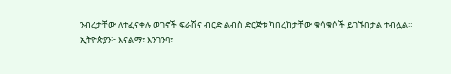ንብረታቸው ለተፈናቀሉ ወገኖች ፍራሽና ብርድ ልብስ ድርጅቱ ካበረከታቸው ቁሳቁሶች ይገኙበታል ተብሏል።
ኢትዮጵያን፦ እናልማ፣ እንገንባ፣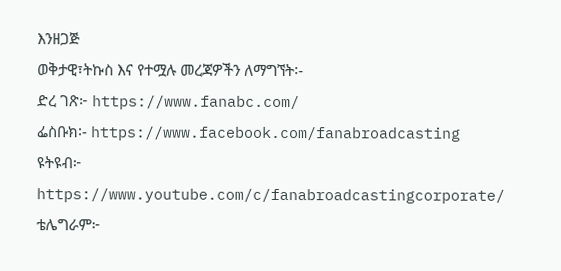እንዘጋጅ
ወቅታዊ፣ትኩስ እና የተሟሉ መረጃዎችን ለማግኘት፡-
ድረ ገጽ፦ https://www.fanabc.com/
ፌስቡክ፡- https://www.facebook.com/fanabroadcasting
ዩትዩብ፦ https://www.youtube.com/c/fanabroadcastingcorporate/
ቴሌግራም፦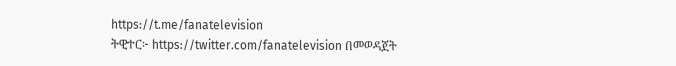https://t.me/fanatelevision
ትዊተር፦ https://twitter.com/fanatelevision በመወዳጀት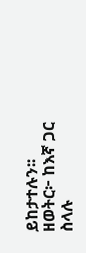ይከታተሉን፡፡
ዘወትር፦ ከእኛ ጋር ስላሉ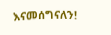እናመሰግናለን!